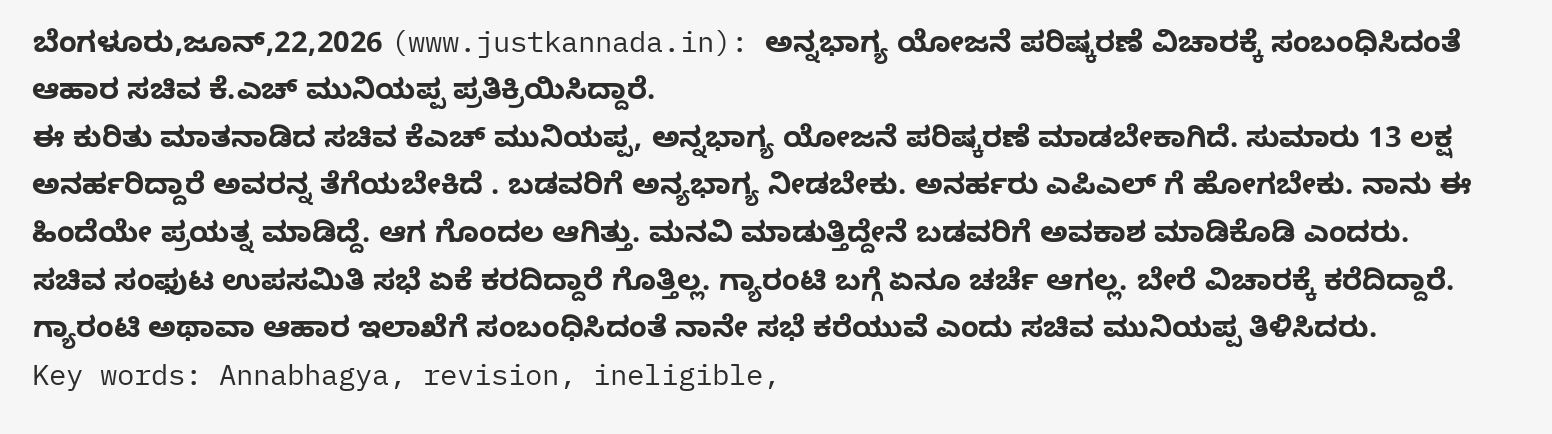ಬೆಂಗಳೂರು,ಜೂನ್,22,2026 (www.justkannada.in): ಅನ್ನಭಾಗ್ಯ ಯೋಜನೆ ಪರಿಷ್ಕರಣೆ ವಿಚಾರಕ್ಕೆ ಸಂಬಂಧಿಸಿದಂತೆ ಆಹಾರ ಸಚಿವ ಕೆ.ಎಚ್ ಮುನಿಯಪ್ಪ ಪ್ರತಿಕ್ರಿಯಿಸಿದ್ದಾರೆ.
ಈ ಕುರಿತು ಮಾತನಾಡಿದ ಸಚಿವ ಕೆಎಚ್ ಮುನಿಯಪ್ಪ, ಅನ್ನಭಾಗ್ಯ ಯೋಜನೆ ಪರಿಷ್ಕರಣೆ ಮಾಡಬೇಕಾಗಿದೆ. ಸುಮಾರು 13 ಲಕ್ಷ ಅನರ್ಹರಿದ್ದಾರೆ ಅವರನ್ನ ತೆಗೆಯಬೇಕಿದೆ . ಬಡವರಿಗೆ ಅನ್ಯಭಾಗ್ಯ ನೀಡಬೇಕು. ಅನರ್ಹರು ಎಪಿಎಲ್ ಗೆ ಹೋಗಬೇಕು. ನಾನು ಈ ಹಿಂದೆಯೇ ಪ್ರಯತ್ನ ಮಾಡಿದ್ದೆ. ಆಗ ಗೊಂದಲ ಆಗಿತ್ತು. ಮನವಿ ಮಾಡುತ್ತಿದ್ದೇನೆ ಬಡವರಿಗೆ ಅವಕಾಶ ಮಾಡಿಕೊಡಿ ಎಂದರು.
ಸಚಿವ ಸಂಫುಟ ಉಪಸಮಿತಿ ಸಭೆ ಏಕೆ ಕರದಿದ್ದಾರೆ ಗೊತ್ತಿಲ್ಲ. ಗ್ಯಾರಂಟಿ ಬಗ್ಗೆ ಏನೂ ಚರ್ಚೆ ಆಗಲ್ಲ. ಬೇರೆ ವಿಚಾರಕ್ಕೆ ಕರೆದಿದ್ದಾರೆ. ಗ್ಯಾರಂಟಿ ಅಥಾವಾ ಆಹಾರ ಇಲಾಖೆಗೆ ಸಂಬಂಧಿಸಿದಂತೆ ನಾನೇ ಸಭೆ ಕರೆಯುವೆ ಎಂದು ಸಚಿವ ಮುನಿಯಪ್ಪ ತಿಳಿಸಿದರು.
Key words: Annabhagya, revision, ineligible,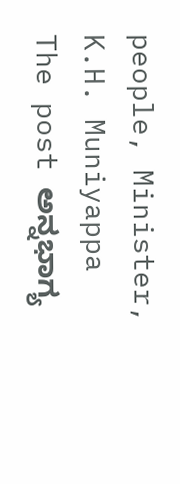people, Minister, K.H. Muniyappa
The post ಅನ್ನಭಾಗ್ಯ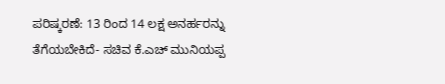ಪರಿಷ್ಕರಣೆ: 13 ರಿಂದ 14 ಲಕ್ಷ ಅನರ್ಹರನ್ನು ತೆಗೆಯಬೇಕಿದೆ- ಸಚಿವ ಕೆ.ಎಚ್ ಮುನಿಯಪ್ಪ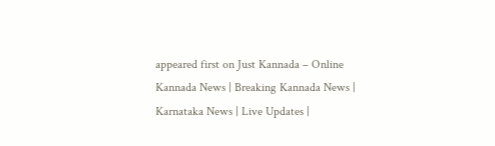appeared first on Just Kannada – Online Kannada News | Breaking Kannada News | Karnataka News | Live Updates |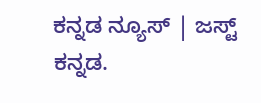ಕನ್ನಡ ನ್ಯೂಸ್ | ಜಸ್ಟ್ ಕನ್ನಡ.